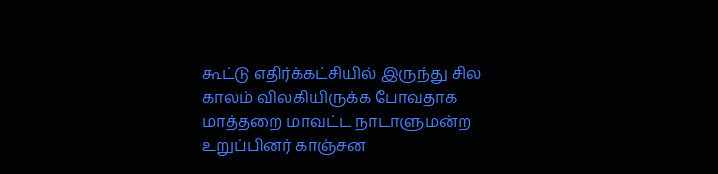கூட்டு எதிர்க்கட்சியில் இருந்து சில காலம் விலகியிருக்க போவதாக மாத்தறை மாவட்ட நாடாளுமன்ற உறுப்பினர் காஞ்சன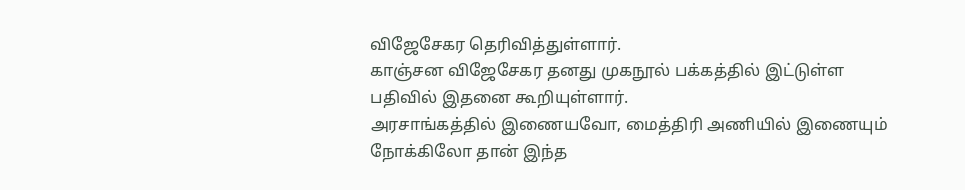விஜேசேகர தெரிவித்துள்ளார்.
காஞ்சன விஜேசேகர தனது முகநூல் பக்கத்தில் இட்டுள்ள பதிவில் இதனை கூறியுள்ளார்.
அரசாங்கத்தில் இணையவோ, மைத்திரி அணியில் இணையும் நோக்கிலோ தான் இந்த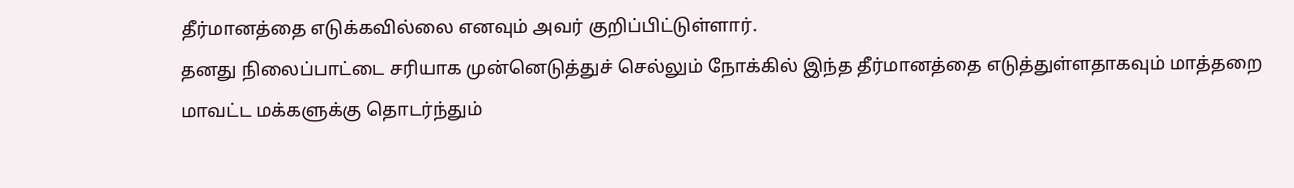தீர்மானத்தை எடுக்கவில்லை எனவும் அவர் குறிப்பிட்டுள்ளார்.
தனது நிலைப்பாட்டை சரியாக முன்னெடுத்துச் செல்லும் நோக்கில் இந்த தீர்மானத்தை எடுத்துள்ளதாகவும் மாத்தறை மாவட்ட மக்களுக்கு தொடர்ந்தும்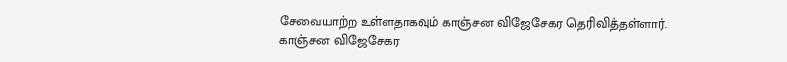சேவையாற்ற உள்ளதாகவும் காஞ்சன விஜேசேகர தெரிவித்தள்ளார்.
காஞ்சன விஜேசேகர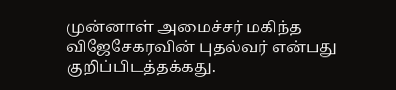முன்னாள் அமைச்சர் மகிந்த விஜேசேகரவின் புதல்வர் என்பது குறிப்பிடத்தக்கது.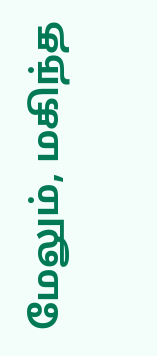மேலும், மகிந்த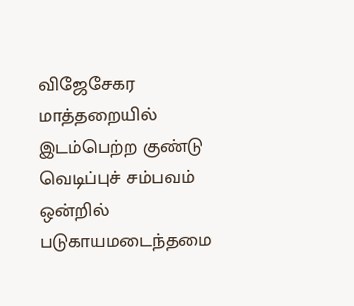விஜேசேகர மாத்தறையில் இடம்பெற்ற குண்டு வெடிப்புச் சம்பவம் ஒன்றில் படுகாயமடைந்தமை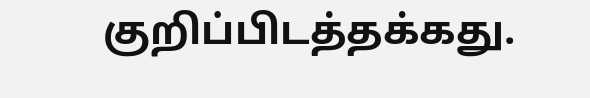குறிப்பிடத்தக்கது.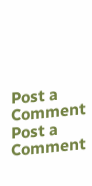Post a Comment
Post a Comment